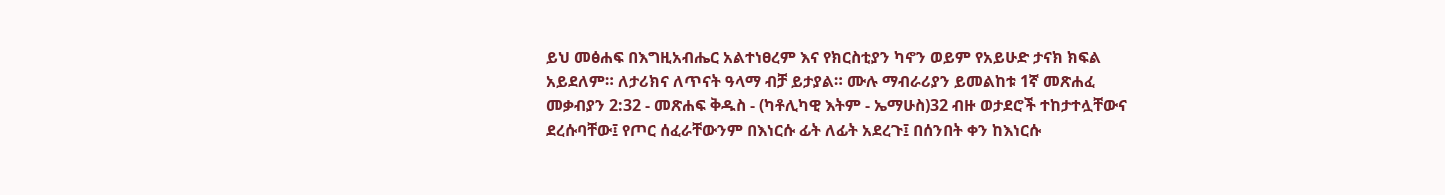ይህ መፅሐፍ በእግዚአብሔር አልተነፀረም እና የክርስቲያን ካኖን ወይም የአይሁድ ታናክ ክፍል አይደለም። ለታሪክና ለጥናት ዓላማ ብቻ ይታያል። ሙሉ ማብራሪያን ይመልከቱ 1ኛ መጽሐፈ መቃብያን 2:32 - መጽሐፍ ቅዱስ - (ካቶሊካዊ እትም - ኤማሁስ)32 ብዙ ወታደሮች ተከታተሏቸውና ደረሱባቸው፤ የጦር ሰፈራቸውንም በእነርሱ ፊት ለፊት አደረጉ፤ በሰንበት ቀን ከእነርሱ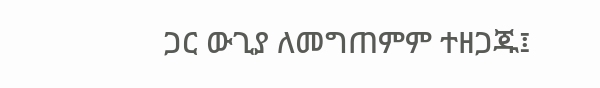ጋር ውጊያ ለመግጠምም ተዘጋጁ፤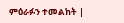ምዕራፉን ተመልከት |